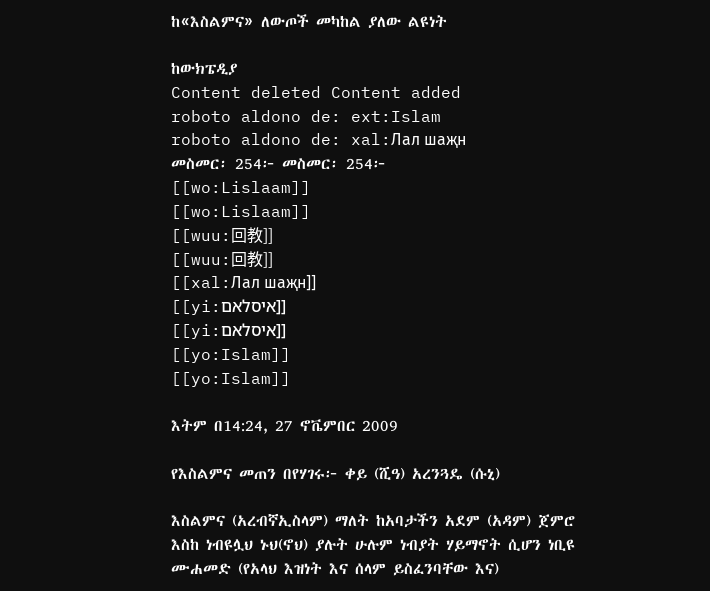ከ«እስልምና» ለውጦች መካከል ያለው ልዩነት

ከውክፔዲያ
Content deleted Content added
roboto aldono de: ext:Islam
roboto aldono de: xal:Лал шаҗн
መስመር፡ 254፦ መስመር፡ 254፦
[[wo:Lislaam]]
[[wo:Lislaam]]
[[wuu:回教]]
[[wuu:回教]]
[[xal:Лал шаҗн]]
[[yi:איסלאם]]
[[yi:איסלאם]]
[[yo:Islam]]
[[yo:Islam]]

እትም በ14:24, 27 ኖቬምበር 2009

የእስልምና መጠን በየሃገሩ፦ ቀይ (ሺዓ) አረንጓዴ (ሱኒ)

እስልምና (አረብኛኢስላም) ማለት ከአባታችን አደም (አዳም) ጀምሮ እስከ ነብዩሏህ ኑህ(ኖህ) ያሉት ሁሉም ነብያት ሃይማኖት ሲሆን ነቢዩ ሙሐመድ (የአላህ እዝነት እና ሰላም ይስፈንባቸው እና)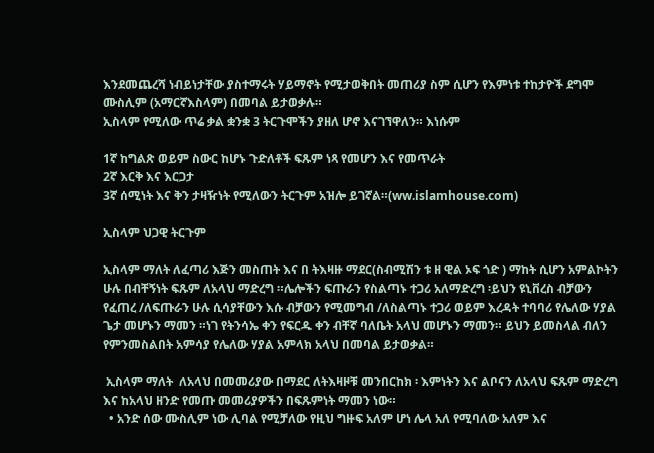እንደመጨረሻ ነብይነታቸው ያስተማሩት ሃይማኖት የሚታወቅበት መጠሪያ ስም ሲሆን የእምነቱ ተከታዮች ደግሞ ሙስሊም (አማርኛእስላም) በመባል ይታወቃሉ።
ኢስላም የሚለው ጥሬ ቃል ቋንቋ 3 ትርጉሞችን ያዘለ ሆኖ እናገኘዋለን። እነሱም

1ኛ ከግልጽ ወይም ስውር ከሆኑ ጉድለቶች ፍጹም ነጻ የመሆን እና የመጥራት
2ኛ እርቅ እና እርጋታ
3ኛ ሰሚነት እና ቅን ታዛዥነት የሚለውን ትርጉም አዝሎ ይገኛል።(ww.islamhouse.com)

ኢስላም ህጋዊ ትርጉም

ኢስላም ማለት ለፈጣሪ እጅን መስጠት እና በ ትእዛዙ ማደር(ስብሚሽን ቱ ዘ ዊል ኦፍ ጎድ ) ማከት ሲሆን አምልኮትን ሁሉ በብቸኝነት ፍጹም ለአላህ ማድረግ ።ሌሎችን ፍጡራን የስልጣኑ ተጋሪ አለማድረግ ፡ይህን ዩኒቨረስ ብቻውን የፈጠረ /ለፍጡራን ሁሉ ሲሳያቸውን እሱ ብቻውን የሚመግብ /ለስልጣኑ ተጋሪ ወይም እረዳት ተባባሪ የሌለው ሃያል ጌታ መሆኑን ማመን ።ነገ የትንሳኤ ቀን የፍርዱ ቀን ብቸኛ ባለቤት አላህ መሆኑን ማመን። ይህን ይመስላል ብለን የምንመስልበት አምሳያ የሌለው ሃያል አምላክ አላህ በመባል ይታወቃል።

 ኢስላም ማለት  ለአላህ በመመሪያው በማደር ለትእዛዞቹ መንበርከክ ፡ እምነትን እና ልቦናን ለአላህ ፍጹም ማድረግ እና ከአላህ ዘንድ የመጡ መመሪያዎችን በፍጹምነት ማመን ነው።
  • አንድ ሰው ሙስሊም ነው ሊባል የሚቻለው የዚህ ግዙፍ አለም ሆነ ሌላ አለ የሚባለው አለም እና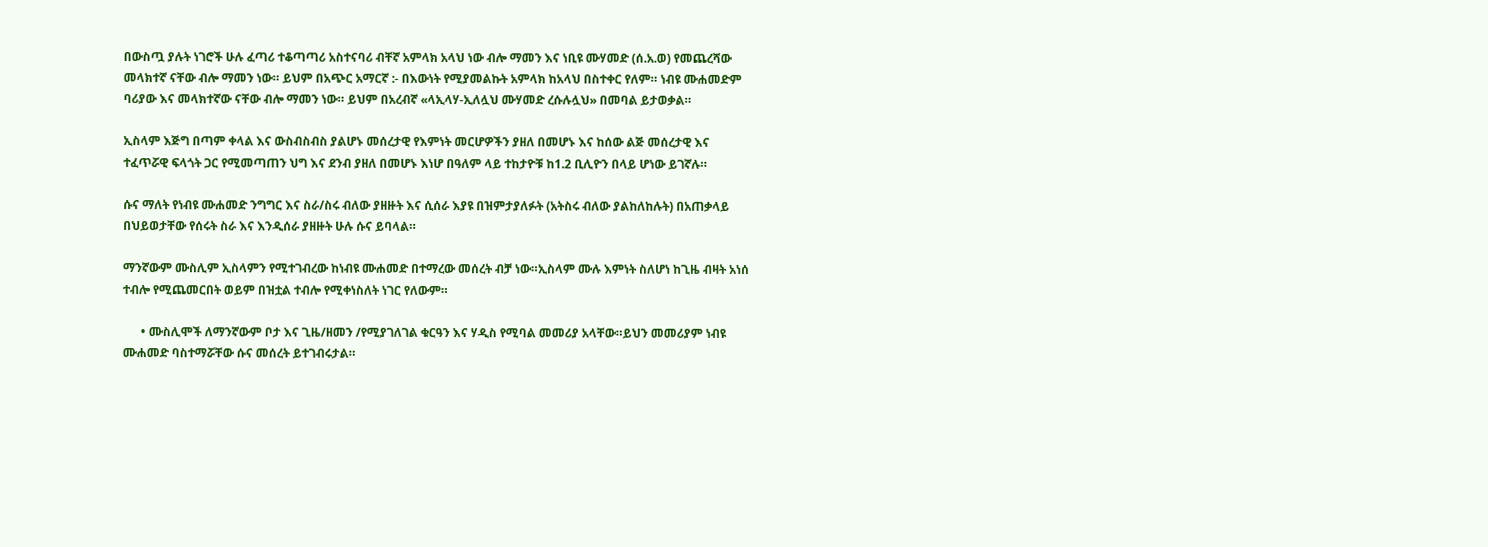በውስጧ ያሉት ነገሮች ሁሉ ፈጣሪ ተቆጣጣሪ አስተናባሪ ብቸኛ አምላክ አላህ ነው ብሎ ማመን እና ነቢዩ ሙሃመድ (ሰ.አ.ወ) የመጨረሻው መላክተኛ ናቸው ብሎ ማመን ነው። ይህም በአጭር አማርኛ :- በእውነት የሚያመልኩት አምላክ ከአላህ በስተቀር የለም። ነብዩ ሙሐመድም ባሪያው እና መላክተኛው ናቸው ብሎ ማመን ነው። ይህም በአረብኛ «ላኢላሃ-ኢለሏህ ሙሃመድ ረሱሉሏህ» በመባል ይታወቃል።

ኢስላም እጅግ በጣም ቀላል እና ውስብስብስ ያልሆኑ መሰረታዊ የእምነት መርሆዎችን ያዘለ በመሆኑ እና ከሰው ልጅ መሰረታዊ እና ተፈጥሯዊ ፍላጎት ጋር የሚመጣጠን ህግ እና ደንብ ያዘለ በመሆኑ እነሆ በዓለም ላይ ተከታዮቹ ከ1.2 ቢሊዮን በላይ ሆነው ይገኛሉ።

ሱና ማለት የነብዩ ሙሐመድ ንግግር እና ስራ/ስሩ ብለው ያዘዙት እና ሲሰራ እያዩ በዝምታያለፉት (አትስሩ ብለው ያልከለከሉት) በአጠቃላይ በህይወታቸው የሰሩት ስራ እና እንዲሰራ ያዘዙት ሁሉ ሱና ይባላል።

ማንኛውም ሙስሊም ኢስላምን የሚተገብረው ከነብዩ ሙሐመድ በተማረው መሰረት ብቻ ነው።ኢስላም ሙሉ እምነት ስለሆነ ከጊዜ ብዛት አነሰ ተብሎ የሚጨመርበት ወይም በዝቷል ተብሎ የሚቀነስለት ነገር የለውም።

      • ሙስሊሞች ለማንኛውም ቦታ እና ጊዜ/ዘመን /የሚያገለገል ቁርዓን እና ሃዲስ የሚባል መመሪያ አላቸው።ይህን መመሪያም ነብዩ ሙሐመድ ባስተማሯቸው ሱና መሰረት ይተገብሩታል።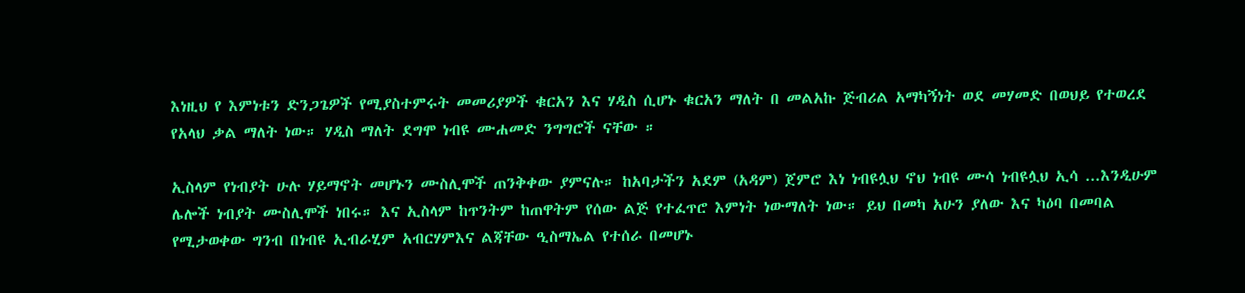እነዚህ የ እምነቱን ድንጋጌዎች የሚያስተምሩት መመሪያዎች ቁርአን እና ሃዲስ ሲሆኑ ቁርአን ማለት በ መልአኩ ጅብሪል አማካኝነት ወደ መሃመድ በወህይ የተወረደ የአላህ ቃል ማለት ነው። ሃዲስ ማለት ደግሞ ነብዩ ሙሐመድ ንግግሮች ናቸው ።

ኢስላም የነብያት ሁሉ ሃይማኖት መሆኑን ሙስሊሞች ጠንቅቀው ያምናሉ። ከአባታችን አደም (አዳም) ጀምሮ እነ ነብዩሏህ ኖህ ነብዩ ሙሳ ነብዩሏህ ኢሳ ...እንዲሁም ሌሎች ነብያት ሙስሊሞች ነበሩ። እና ኢስላም ከጥንትም ከጠዋትም የሰው ልጅ የተፈጥሮ እምነት ነውማለት ነው። ይህ በመካ አሁን ያለው እና ካዕባ በመባል የሚታወቀው ግንብ በነብዩ ኢብራሂም አብርሃምእና ልጃቸው ዒስማኤል የተሰራ በመሆኑ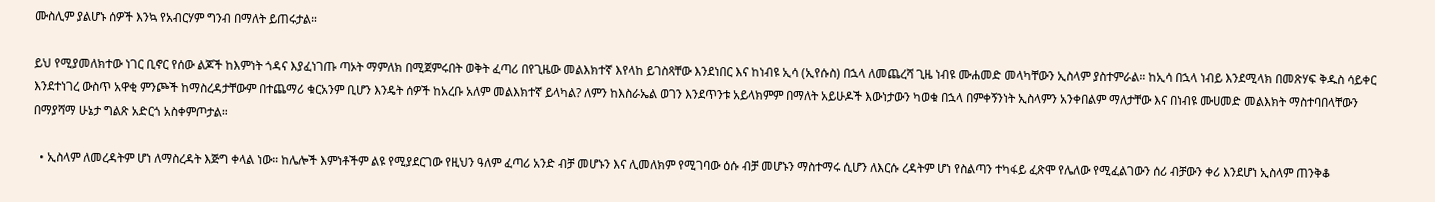ሙስሊም ያልሆኑ ሰዎች እንኳ የአብርሃም ግንብ በማለት ይጠሩታል።

ይህ የሚያመለክተው ነገር ቢኖር የሰው ልጆች ከእምነት ጎዳና እያፈነገጡ ጣኦት ማምለክ በሚጀምሩበት ወቅት ፈጣሪ በየጊዜው መልእክተኛ እየላከ ይገስጻቸው እንደነበር እና ከነብዩ ኢሳ (ኢየሱስ) በኋላ ለመጨረሻ ጊዜ ነብዩ ሙሐመድ መላካቸውን ኢስላም ያስተምራል። ከኢሳ በኋላ ነብይ እንደሚላክ በመጽሃፍ ቅዱስ ሳይቀር እንደተነገረ ውስጥ አዋቂ ምንጮች ከማስረዳታቸውም በተጨማሪ ቁርአንም ቢሆን እንዴት ሰዎች ከአረቡ አለም መልእክተኛ ይላካል? ለምን ከእስራኤል ወገን እንደጥንቱ አይላክምም በማለት አይሁዶች እውነታውን ካወቁ በኋላ በምቀኝንነት ኢስላምን አንቀበልም ማለታቸው እና በነብዩ ሙሀመድ መልእክት ማስተባበላቸውን በማያሻማ ሁኔታ ግልጽ አድርጎ አስቀምጦታል።

  • ኢስላም ለመረዳትም ሆነ ለማስረዳት እጅግ ቀላል ነው። ከሌሎች እምነቶችም ልዩ የሚያደርገው የዚህን ዓለም ፈጣሪ አንድ ብቻ መሆኑን እና ሊመለክም የሚገባው ዕሱ ብቻ መሆኑን ማስተማሩ ሲሆን ለእርሱ ረዳትም ሆነ የስልጣን ተካፋይ ፈጽሞ የሌለው የሚፈልገውን ሰሪ ብቻውን ቀሪ እንደሆነ ኢስላም ጠንቅቆ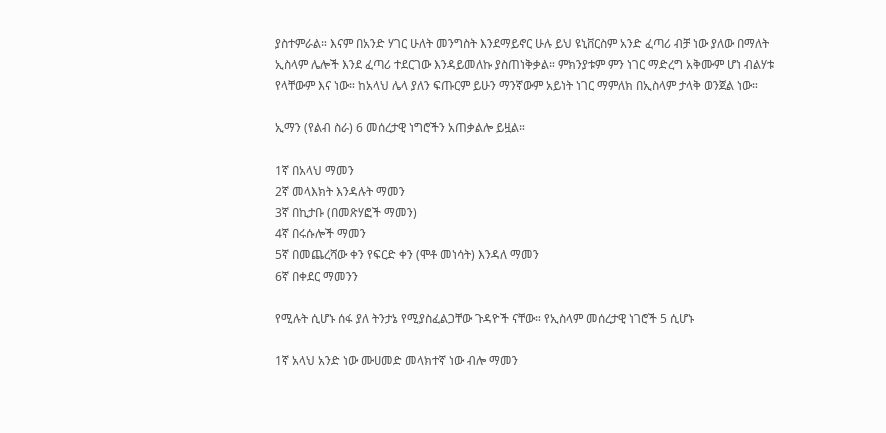ያስተምራል። እናም በአንድ ሃገር ሁለት መንግስት እንደማይኖር ሁሉ ይህ ዩኒቨርስም አንድ ፈጣሪ ብቻ ነው ያለው በማለት ኢስላም ሌሎች እንደ ፈጣሪ ተደርገው እንዳይመለኩ ያስጠነቅቃል። ምክንያቱም ምን ነገር ማድረግ አቅሙም ሆነ ብልሃቱ የላቸውም እና ነው። ከአላህ ሌላ ያለን ፍጡርም ይሁን ማንኛውም አይነት ነገር ማምለክ በኢስላም ታላቅ ወንጀል ነው።

ኢማን (የልብ ስራ) 6 መሰረታዊ ነግሮችን አጠቃልሎ ይዟል።

1ኛ በአላህ ማመን
2ኛ መላእክት እንዳሉት ማመን
3ኛ በኪታቡ (በመጽሃፎች ማመን)
4ኛ በሩሱሎች ማመን
5ኛ በመጨረሻው ቀን የፍርድ ቀን (ሞቶ መነሳት) እንዳለ ማመን
6ኛ በቀደር ማመንን

የሚሉት ሲሆኑ ሰፋ ያለ ትንታኔ የሚያስፈልጋቸው ጉዳዮች ናቸው። የኢስላም መሰረታዊ ነገሮች 5 ሲሆኑ

1ኛ አላህ አንድ ነው ሙሀመድ መላክተኛ ነው ብሎ ማመን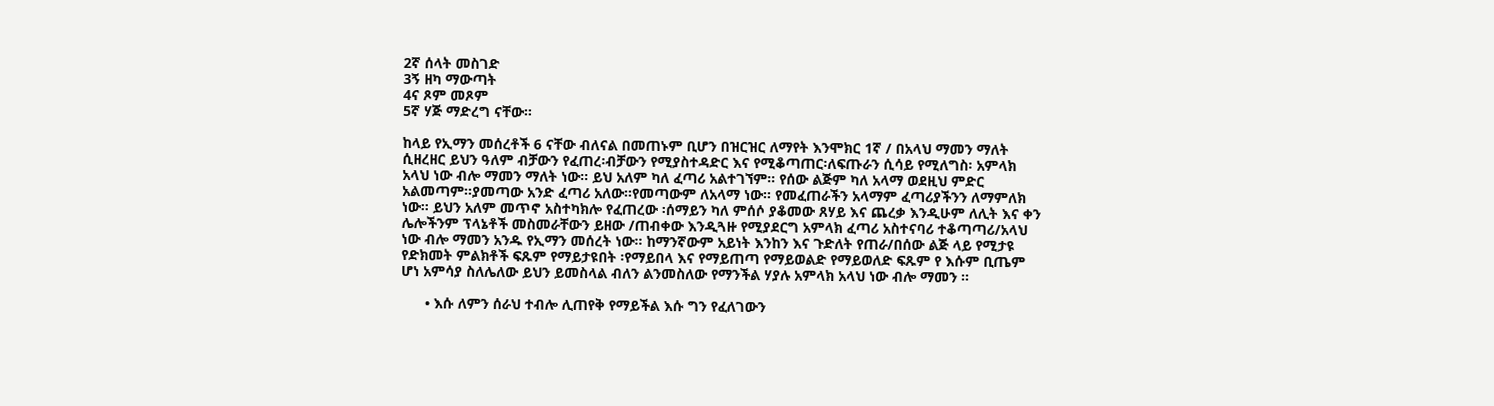2ኛ ሰላት መስገድ
3ኝ ዘካ ማውጣት
4ና ጾም መጾም
5ኛ ሃጅ ማድረግ ናቸው።

ከላይ የኢማን መሰረቶች 6 ናቸው ብለናል በመጠኑም ቢሆን በዝርዝር ለማየት እንሞክር 1ኛ / በአላህ ማመን ማለት ሲዘረዘር ይህን ዓለም ብቻውን የፈጠረ፡ብቻውን የሚያስተዳድር እና የሚቆጣጠር፡ለፍጡራን ሲሳይ የሚለግስ፡ አምላክ አላህ ነው ብሎ ማመን ማለት ነው። ይህ አለም ካለ ፈጣሪ አልተገኘም። የሰው ልጅም ካለ አላማ ወደዚህ ምድር አልመጣም።ያመጣው አንድ ፈጣሪ አለው።የመጣውም ለአላማ ነው። የመፈጠራችን አላማም ፈጣሪያችንን ለማምለክ ነው። ይህን አለም መጥኖ አስተካክሎ የፈጠረው ፡ሰማይን ካለ ምሰሶ ያቆመው ጸሃይ እና ጨረቃ እንዲሁም ለሊት እና ቀን ሌሎችንም ፕላኔቶች መስመራቸውን ይዘው /ጠብቀው እንዲጓዙ የሚያደርግ አምላክ ፈጣሪ አስተናባሪ ተቆጣጣሪ/አላህ ነው ብሎ ማመን አንዱ የኢማን መሰረት ነው። ከማንኛውም አይነት እንከን እና ጉድለት የጠራ/በሰው ልጅ ላይ የሚታዩ የድክመት ምልክቶች ፍጹም የማይታዩበት ፡የማይበላ እና የማይጠጣ የማይወልድ የማይወለድ ፍጹም የ እሱም ቢጤም ሆነ አምሳያ ስለሌለው ይህን ይመስላል ብለን ልንመስለው የማንችል ሃያሉ አምላክ አላህ ነው ብሎ ማመን ።

      • እሱ ለምን ሰራህ ተብሎ ሊጠየቅ የማይችል እሱ ግን የፈለገውን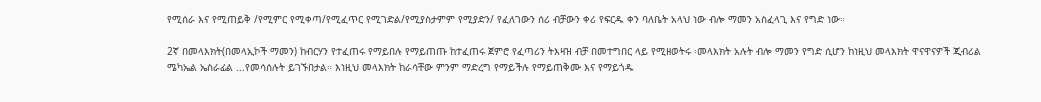የሚሰራ እና የሚጠይቅ /የሚምር የሚቀጣ/የሚፈጥር የሚገድል/የሚያስታምም የሚያድን/ የፈለገውን ሰሪ ብቻውን ቀሪ የፍርዱ ቀን ባለቤት አላህ ነው ብሎ ማመን አስፈላጊ እና የግድ ነው።

2ኛ በመላእክት(በመላኢኮች ማመን) ከብርሃን የተፈጠሩ የማይበሉ የማይጠጡ ከተፈጠሩ ጀምሮ የፈጣሪን ትእዛዝ ብቻ በመተግበር ላይ የሚዘወትሩ ፡መላእክት አሉት ብሎ ማመን የግድ ሲሆን ከነዚህ መላእክት ዋናዋናዎች ጂብሪል ሜካኤል ኤስራፊል ...የመሳሰሉት ይገኙበታል። እነዚህ መላእክት ከራሳቸው ምንም ማድረግ የማይችሉ የማይጠቅሙ እና የማይጎዱ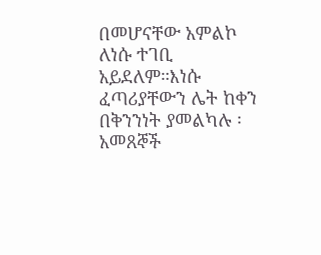በመሆናቸው አምልኮ ለነሱ ተገቢ አይደለም።እነሱ ፈጣሪያቸውን ሌት ከቀን በቅንንነት ያመልካሉ ፡አመጸኞች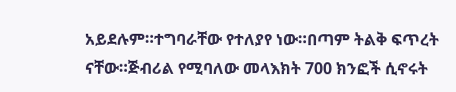አይደሉም።ተግባራቸው የተለያየ ነው።በጣም ትልቅ ፍጥረት ናቸው።ጅብሪል የሚባለው መላእክት 700 ክንፎች ሲኖሩት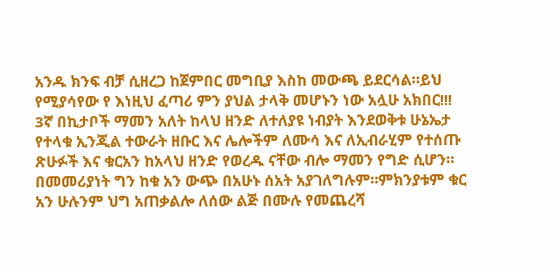አንዱ ክንፍ ብቻ ሲዘረጋ ከጀምበር መግቢያ እስከ መውጫ ይደርሳል።ይህ የሚያሳየው የ እነዚህ ፈጣሪ ምን ያህል ታላቅ መሆኑን ነው አሏሁ አክበር!!! 3ኛ በኪታቦች ማመን አለት ከላህ ዘንድ ለተለያዩ ነብያት እንደወቅቱ ሁኔኤታ የተላቁ ኢንጂል ተውራት ዘቡር እና ሌሎችም ለሙሳ እና ለኢብራሂም የተሰጡ ጽሁፉች እና ቁርአን ከአላህ ዘንድ የወረዱ ናቸው ብሎ ማመን የግድ ሲሆን። በመመሪያነት ግን ከቁ አን ውጭ በአሁኑ ሰአት አያገለግሉም።ምክንያቱም ቁር አን ሁሉንም ህግ አጠቃልሎ ለሰው ልጅ በሙሉ የመጨረሻ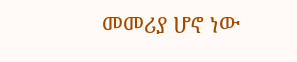መመሪያ ሆኖ ነው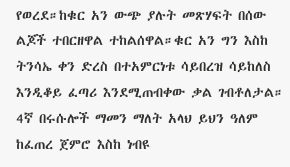የወረደ።ከቁር አን ውጭ ያሉት መጽሃፍት በሰው ልጆች ተበርዘዋል ተከልሰዋል።ቁር አን ግን እስከ ትንሳኤ ቀን ድረስ በተአምርነቱ ሳይበረዝ ሳይከለስ እንዲቆይ ፈጣሪ እንደሚጠብቀው ቃል ገብቶለታል። 4ኛ በሩሱሎች ማመን ማለት አላህ ይህን ዓለም ከፈጠረ ጀምሮ እስከ ነብዩ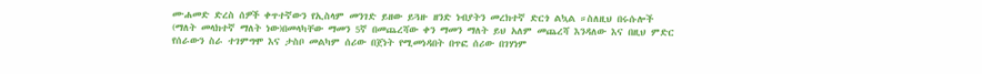ሙሐመድ ድረስ ሰዎች ቀጥተኛውን የኢስላም መንገድ ይዘው ይጓዙ ዘንድ ነብያትን መረክተኛ ድርጎ ልኳል ።ስለዚህ በሩሱሎች (ማለት መላክተኛ ማለት ነው)በመላካቸው ማመን 5ኛ በመጨረሻው ቀን ማመን ማለት ይህ አለም መጨረሻ እንዳለው እና በዚህ ምድር የሰራውን ስራ ተገምግሞ እና ታስቦ መልካም ሰሪው በጀነት የሚመነዳበት በጥፎ ሰሪው በገሃነም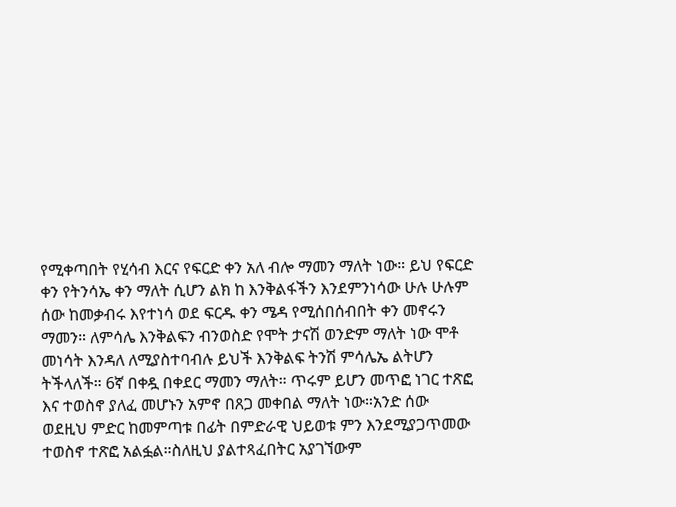የሚቀጣበት የሂሳብ እርና የፍርድ ቀን አለ ብሎ ማመን ማለት ነው። ይህ የፍርድ ቀን የትንሳኤ ቀን ማለት ሲሆን ልክ ከ እንቅልፋችን እንደምንነሳው ሁሉ ሁሉም ሰው ከመቃብሩ እየተነሳ ወደ ፍርዱ ቀን ሜዳ የሚሰበሰብበት ቀን መኖሩን ማመን። ለምሳሌ እንቅልፍን ብንወስድ የሞት ታናሽ ወንድም ማለት ነው ሞቶ መነሳት እንዳለ ለሚያስተባብሉ ይህች እንቅልፍ ትንሽ ምሳሌኤ ልትሆን ትችላለች። 6ኛ በቀዷ በቀደር ማመን ማለት። ጥሩም ይሆን መጥፎ ነገር ተጽፎ እና ተወስኖ ያለፈ መሆኑን አምኖ በጸጋ መቀበል ማለት ነው።አንድ ሰው ወደዚህ ምድር ከመምጣቱ በፊት በምድራዊ ህይወቱ ምን እንደሚያጋጥመው ተወስኖ ተጽፎ አልፏል።ስለዚህ ያልተጻፈበትር አያገኘውም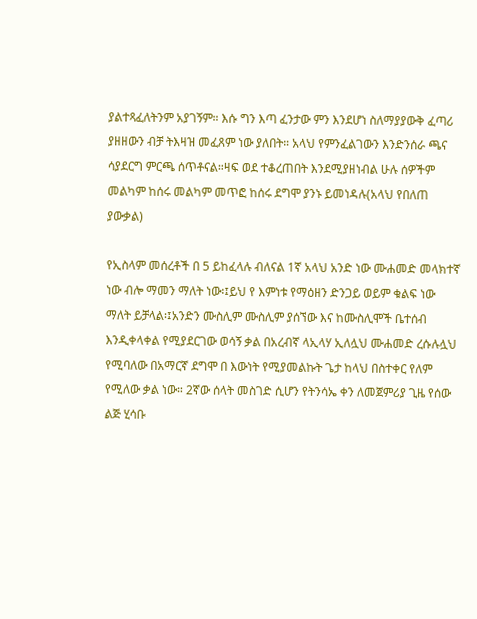ያልተጻፈለትንም አያገኝም። እሱ ግን እጣ ፈንታው ምን እንደሆነ ስለማያያውቅ ፈጣሪ ያዘዘውን ብቻ ትእዛዝ መፈጸም ነው ያለበት። አላህ የምንፈልገውን እንድንሰራ ጫና ሳያደርግ ምርጫ ሰጥቶናል።ዛፍ ወደ ተቆረጠበት እንደሚያዘነብል ሁሉ ሰዎችም መልካም ከሰሩ መልካም መጥፎ ከሰሩ ደግሞ ያንኑ ይመነዳሉ(አላህ የበለጠ ያውቃል)

የኢስላም መሰረቶች በ 5 ይከፈላሉ ብለናል 1ኛ አላህ አንድ ነው ሙሐመድ መላክተኛ ነው ብሎ ማመን ማለት ነው፡፤ይህ የ እምነቱ የማዕዘን ድንጋይ ወይም ቁልፍ ነው ማለት ይቻላል፡፤አንድን ሙስሊም ሙስሊም ያሰኘው እና ከሙስሊሞች ቤተሰብ እንዲቀላቀል የሚያደርገው ወሳኝ ቃል በአረብኛ ላኢላሃ ኢለሏህ ሙሐመድ ረሱሉሏህ የሚባለው በአማርኛ ደግሞ በ እውነት የሚያመልኩት ጌታ ከላህ በስተቀር የለም የሚለው ቃል ነው። 2ኛው ሰላት መስገድ ሲሆን የትንሳኤ ቀን ለመጀምሪያ ጊዜ የሰው ልጅ ሂሳቡ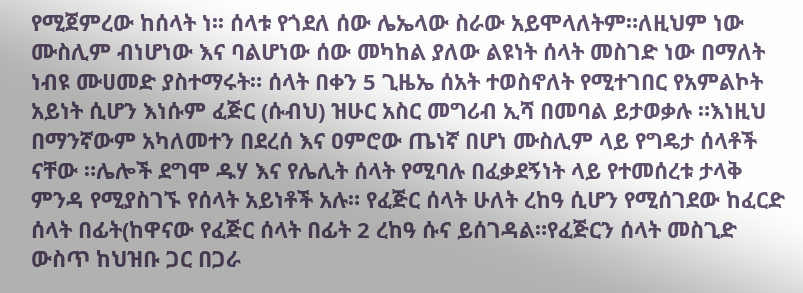የሚጀምረው ከሰላት ነ፡፡ ሰላቱ የጎደለ ሰው ሌኤላው ስራው አይሞላለትም።ለዚህም ነው ሙስሊም ብነሆነው እና ባልሆነው ሰው መካከል ያለው ልዩነት ሰላት መስገድ ነው በማለት ነብዩ ሙሀመድ ያስተማሩት። ሰላት በቀን 5 ጊዜኤ ሰአት ተወስኖለት የሚተገበር የአምልኮት አይነት ሲሆን እነሱም ፈጅር (ሱብህ) ዝሁር አስር መግሪብ ኢሻ በመባል ይታወቃሉ ።እነዚህ በማንኛውም አካለመተን በደረሰ እና ዐምሮው ጤነኛ በሆነ ሙስሊም ላይ የግዴታ ሰላቶች ናቸው ።ሌሎች ደግሞ ዱሃ እና የሌሊት ሰላት የሚባሉ በፈቃደኝነት ላይ የተመሰረቱ ታላቅ ምንዳ የሚያስገኙ የሰላት አይነቶች አሉ። የፈጅር ሰላት ሁለት ረከዓ ሲሆን የሚሰገደው ከፈርድ ሰላት በፊት(ከዋናው የፈጅር ሰላት በፊት 2 ረከዓ ሱና ይሰገዳል።የፈጅርን ሰላት መስጊድ ውስጥ ከህዝቡ ጋር በጋራ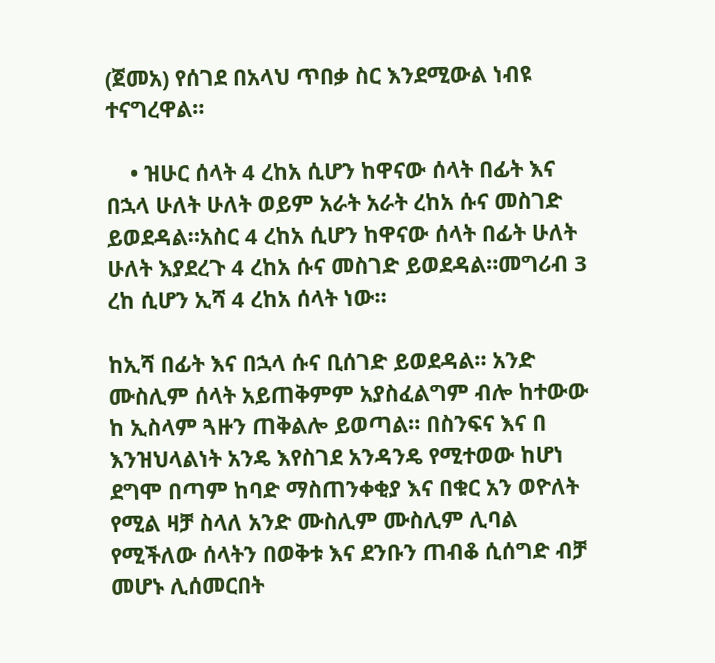(ጀመአ) የሰገደ በአላህ ጥበቃ ስር እንደሚውል ነብዩ ተናግረዋል።

    • ዝሁር ሰላት 4 ረከአ ሲሆን ከዋናው ሰላት በፊት እና በኋላ ሁለት ሁለት ወይም አራት አራት ረከአ ሱና መስገድ ይወደዳል።አስር 4 ረከአ ሲሆን ከዋናው ሰላት በፊት ሁለት ሁለት እያደረጉ 4 ረከአ ሱና መስገድ ይወደዳል።መግሪብ 3 ረከ ሲሆን ኢሻ 4 ረከአ ሰላት ነው።

ከኢሻ በፊት እና በኋላ ሱና ቢሰገድ ይወደዳል። አንድ ሙስሊም ሰላት አይጠቅምም አያስፈልግም ብሎ ከተውው ከ ኢስላም ጓዙን ጠቅልሎ ይወጣል። በስንፍና እና በ እንዝህላልነት አንዴ እየስገደ አንዳንዴ የሚተወው ከሆነ ደግሞ በጣም ከባድ ማስጠንቀቂያ እና በቁር አን ወዮለት የሚል ዛቻ ስላለ አንድ ሙስሊም ሙስሊም ሊባል የሚችለው ሰላትን በወቅቱ እና ደንቡን ጠብቆ ሲሰግድ ብቻ መሆኑ ሊሰመርበት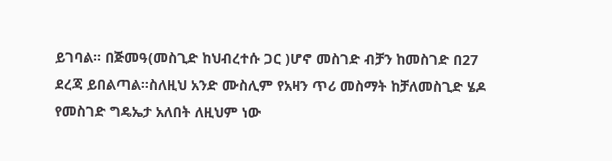ይገባል። በጅመዓ(መስጊድ ከህብረተሱ ጋር )ሆኖ መስገድ ብቻን ከመስገድ በ27 ደረጃ ይበልጣል።ስለዚህ አንድ ሙስሊም የአዛን ጥሪ መስማት ከቻለመስጊድ ሄዶ የመስገድ ግዴኤታ አለበት ለዚህም ነው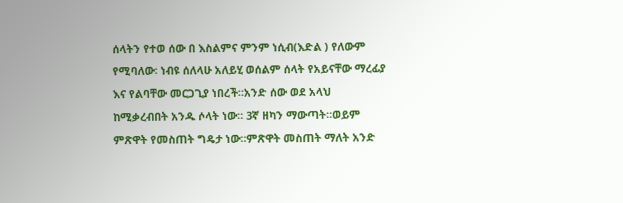ሰላትን የተወ ሰው በ እስልምና ምንም ነሲብ(እድል ) የለውም የሚባለው፡ ነብዩ ሰለላሁ አለይሂ ወሰልም ሰላት የአይናቸው ማረፊያ እና የልባቸው መርጋጊያ ነበረች።አንድ ሰው ወደ አላህ ከሚቃረብበት አንዱ ሶላት ነው። 3ኛ ዘካን ማውጣት።ወይም ምጽዋት የመስጠት ግዴታ ነው።ምጽዋት መስጠት ማለት አንድ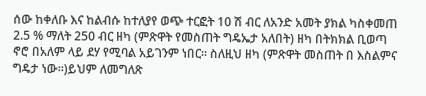ሰው ከቀለቡ እና ከልብሱ ከተለያየ ወጭ ተርፎት 10 ሽ ብር ለአንድ አመት ያክል ካስቀመጠ 2.5 % ማለት 250 ብር ዘካ (ምጽዋት የመስጠት ግዴኤታ አለበት) ዘካ በትክክል ቢወጣ ኖሮ በአለም ላይ ደሃ የሚባል አይገንም ነበር። ስለዚህ ዘካ (ምጽዋት መስጠት በ እስልምና ግዴታ ነው።)ይህም ለመግለጽ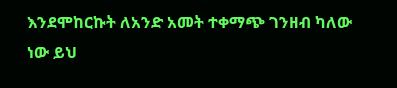እንደሞከርኩት ለአንድ አመት ተቀማጭ ገንዘብ ካለው ነው ይህ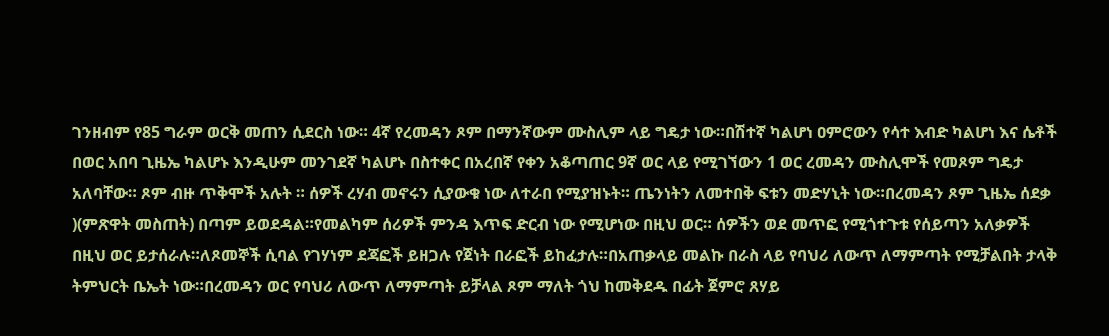ገንዘብም የ85 ግራም ወርቅ መጠን ሲደርስ ነው። 4ኛ የረመዳን ጾም በማንኛውም ሙስሊም ላይ ግዴታ ነው።በሽተኛ ካልሆነ ዐምሮውን የሳተ እብድ ካልሆነ እና ሴቶች በወር አበባ ጊዜኤ ካልሆኑ እንዲሁም መንገደኛ ካልሆኑ በስተቀር በአረበኛ የቀን አቆጣጠር 9ኛ ወር ላይ የሚገኘውን 1 ወር ረመዳን ሙስሊሞች የመጾም ግዴታ አለባቸው። ጾም ብዙ ጥቅሞች አሉት ። ሰዎች ረሃብ መኖሩን ሲያውቁ ነው ለተራበ የሚያዝኑት። ጤንነትን ለመተበቅ ፍቱን መድሃኒት ነው።በረመዳን ጾም ጊዜኤ ሰደቃ )(ምጽዋት መስጠት) በጣም ይወደዳል።የመልካም ሰሪዎች ምንዳ እጥፍ ድርብ ነው የሚሆነው በዚህ ወር። ሰዎችን ወደ መጥፎ የሚጎተጉቱ የሰይጣን አለቃዎች በዚህ ወር ይታሰራሉ።ለጾመኞች ሲባል የገሃነም ደጃፎች ይዘጋሉ የጀነት በራፎች ይከፈታሉ።በአጠቃላይ መልኩ በራስ ላይ የባህሪ ለውጥ ለማምጣት የሚቻልበት ታላቅ ትምህርት ቤኤት ነው።በረመዳን ወር የባህሪ ለውጥ ለማምጣት ይቻላል ጾም ማለት ጎህ ከመቅደዱ በፊት ጀምሮ ጸሃይ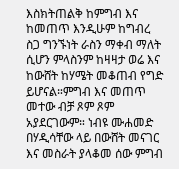እስክትጠልቅ ከምግብ እና ከመጠጥ እንዲሁም ከግብረ ስጋ ግንኙነት ራስን ማቀብ ማለት ሲሆን ምላስንም ከዛዛታ ወሬ እና ከውሸት ከሃሜት መቆጠብ የግድ ይሆናል።ምግብ እና መጠጥ መተው ብቻ ጾም ጾም አያደርገውም። ነብዩ ሙሐመድ በሃዲሳቸው ላይ በውሸት መናገር እና መስራት ያላቆመ ሰው ምግብ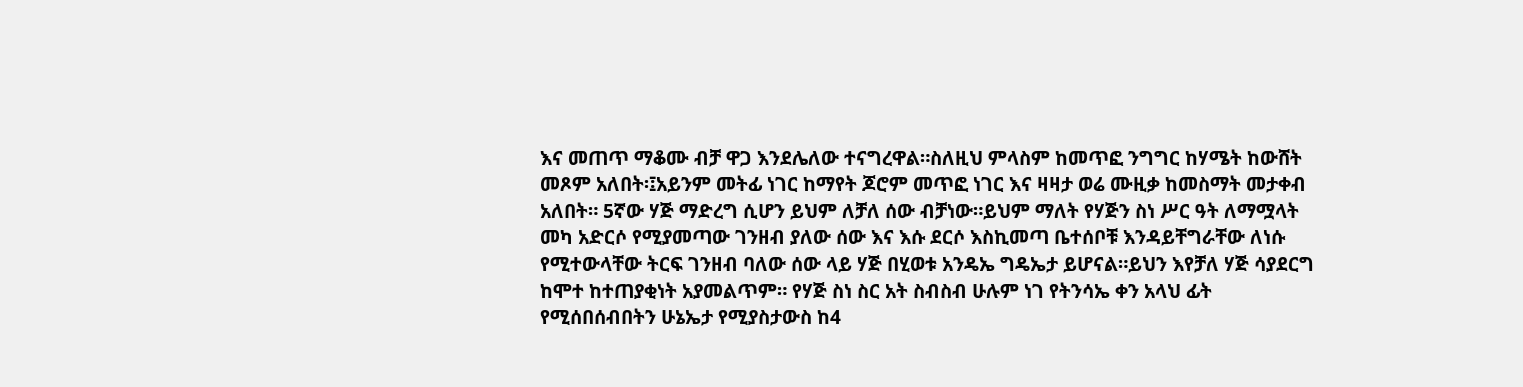እና መጠጥ ማቆሙ ብቻ ዋጋ እንደሌለው ተናግረዋል።ስለዚህ ምላስም ከመጥፎ ንግግር ከሃሜት ከውሸት መጾም አለበት፡፤አይንም መትፊ ነገር ከማየት ጆሮም መጥፎ ነገር እና ዛዛታ ወሬ ሙዚቃ ከመስማት መታቀብ አለበት። 5ኛው ሃጅ ማድረግ ሲሆን ይህም ለቻለ ሰው ብቻነው።ይህም ማለት የሃጅን ስነ ሥር ዓት ለማሟላት መካ አድርሶ የሚያመጣው ገንዘብ ያለው ሰው እና እሱ ደርሶ እስኪመጣ ቤተሰቦቹ እንዳይቸግራቸው ለነሱ የሚተውላቸው ትርፍ ገንዘብ ባለው ሰው ላይ ሃጅ በሂወቱ አንዴኤ ግዴኤታ ይሆናል።ይህን እየቻለ ሃጅ ሳያደርግ ከሞተ ከተጠያቂነት አያመልጥም። የሃጅ ስነ ስር አት ስብስብ ሁሉም ነገ የትንሳኤ ቀን አላህ ፊት የሚሰበሰብበትን ሁኔኤታ የሚያስታውስ ከ4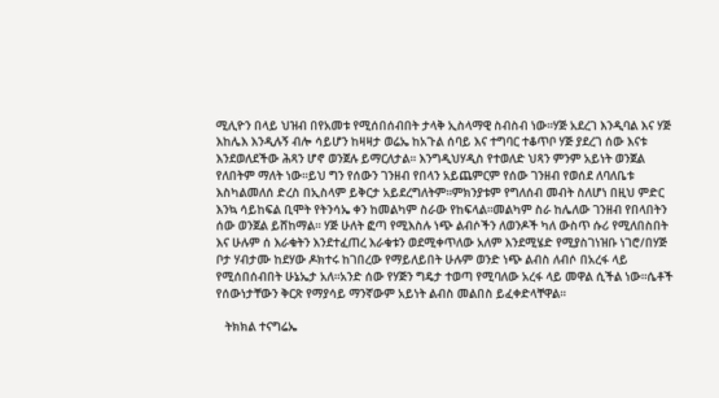ሚሊዮን በላይ ህዝብ በየአመቱ የሚሰበሰብበት ታላቅ ኢስላማዊ ስብስብ ነው።ሃጅ አደረገ እንዲባል እና ሃጅ እከሌእ እንዲሉኝ ብሎ ሳይሆን ከዛዛታ ወሬኤ ከአጉል ሰባይ እና ተግባር ተቆጥቦ ሃጅ ያደረገ ሰው እናቱ እንደወለደችው ሕጻን ሆኖ ወንጀሉ ይማርለታል። እንግዲህሃዲስ የተወለድ ህጻን ምንም አይነት ወንጀል የለበትም ማለት ነው።ይህ ግን የሰውን ገንዘብ የበላን አይጨምርም የሰው ገንዘብ የወሰደ ለባለቤቱ እስካልመለሰ ድረስ በኢስላም ይቅርታ አይደረግለትም።ምክንያቱም የግለሰብ መብት ስለሆነ በዚህ ምድር እንኳ ሳይከፍል ቢሞት የትንሳኤ ቀን ከመልካም ስራው የከፍላል።መልካም ስራ ከሌለው ገንዘብ የበላበትን ሰው ወንጀል ይሸከማል። ሃጅ ሁለት ፎጣ የሚእስሉ ነጭ ልብሶችን ለወንዶች ካለ ውስጥ ሱሪ የሚለበስበት እና ሁሉም ሰ እራቁትን እንደተፈጠረ እራቁቱን ወደሚቀጥለው አለም እንደሚሄድ የሚያስገነዝቡ ነገሮ/በሃጅ ቦታ ሃብታሙ ከደሃው ዶክተሩ ከገበረው የማይለይበት ሁሉም ወንድ ነጭ ልብስ ለብሶ በአረፋ ላይ የሚሰበሰብበት ሁኔኤታ አለ።አንድ ሰው የሃጅን ግዴታ ተወጣ የሚባለው አረፋ ላይ መዋል ሲችል ነው።ሴቶች የሰውነታቸውን ቅርጽ የማያሳይ ማንኛውም አይነት ልብስ መልበስ ይፈቀድላቸዋል።

   ትክክል ተናግሬኤ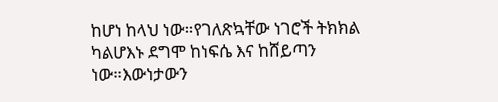ከሆነ ከላህ ነው።የገለጽኳቸው ነገሮች ትክክል ካልሆእኑ ደግሞ ከነፍሴ እና ከሸይጣን ነው።እውነታውን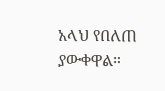አላህ የበለጠ ያውቀዋል።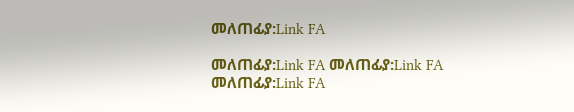መለጠፊያ:Link FA

መለጠፊያ:Link FA መለጠፊያ:Link FA መለጠፊያ:Link FA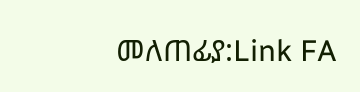መለጠፊያ:Link FA